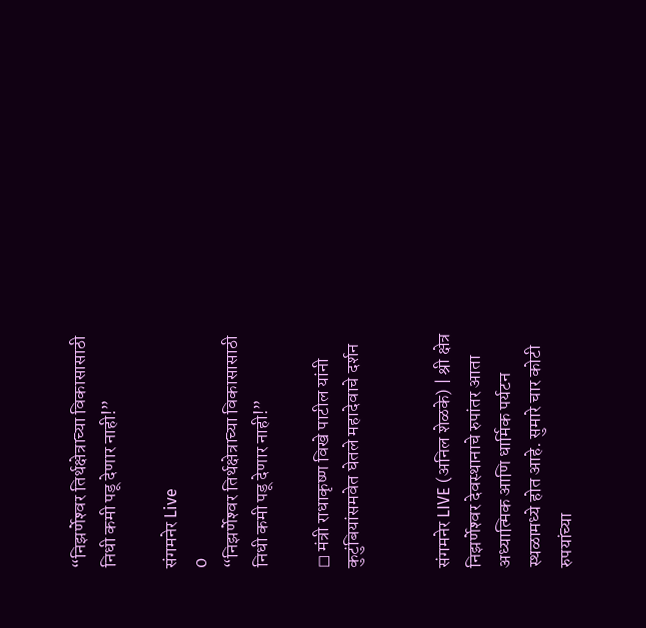“निझर्णेश्‍वर तिर्थक्षेत्राच्या विकासासाठी निधी कमी पडू देणार नाही!”

संगमनेर Live
0
“निझर्णेश्‍वर तिर्थक्षेत्राच्या विकासासाठी निधी कमी पडू देणार नाही!”

◻ मंत्री राधाकृष्ण विखे पाटील यांनी कुटुंबियांसमवेत घेतले महादेवाचे दर्शन


संगमनेर LIVE (अनिल शेळके) | श्री क्षेत्र निझर्णेश्‍वर देवस्थानाचे रुपांतर आता अध्यात्मिक आणि धार्मिक पर्यटन स्थळामध्ये होत आहे. सुमारे चार कोटी रुपयांच्या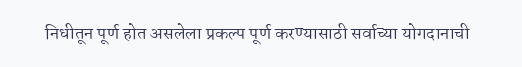निधीतून पूर्ण होत असलेला प्रकल्प पूर्ण करण्यासाठी सर्वाच्या योगदानाची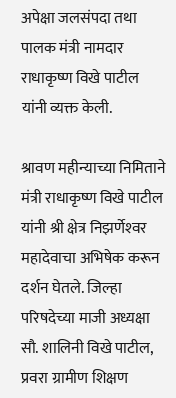अपेक्षा जलसंपदा तथा पालक मंत्री नामदार राधाकृष्ण विखे पाटील यांनी व्यक्त केली.

श्रावण महीन्याच्या निमिताने मंत्री राधाकृष्ण विखे पाटील यांनी श्री क्षेत्र निझर्णेश्‍वर महादेवाचा अभिषेक करून दर्शन घेतले. जिल्हा परिषदेच्या माजी अध्यक्षा सौ. शालिनी विखे पाटील, प्रवरा ग्रामीण शिक्षण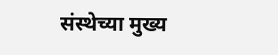संस्थेच्या मुख्य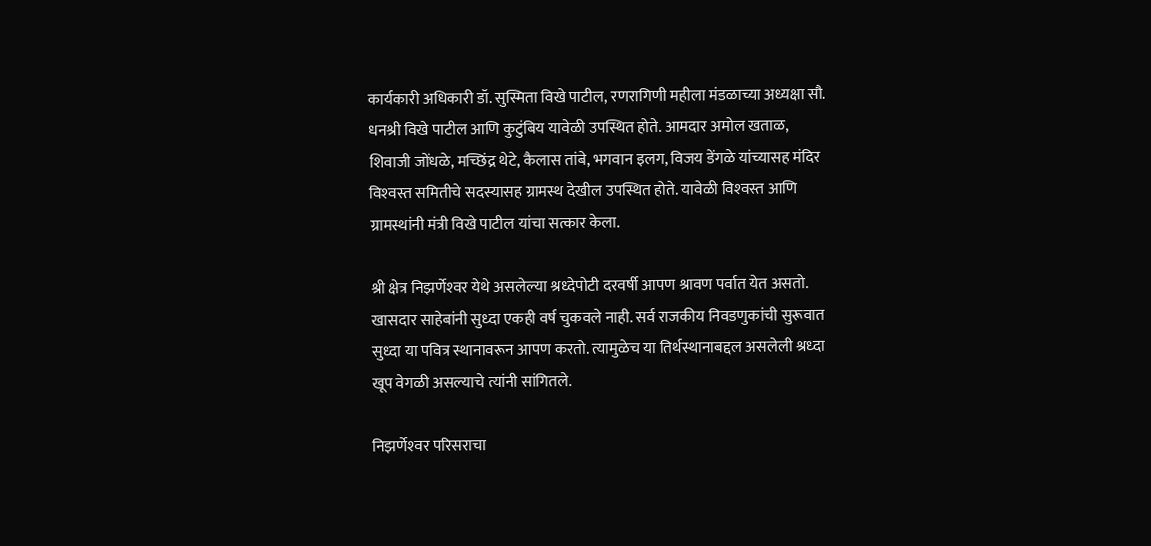कार्यकारी अधिकारी डॉ. सुस्मिता विखे पाटील, रणरागिणी महीला मंडळाच्या अध्यक्षा सौ. धनश्री विखे पाटील आणि कुटुंबिय यावेळी उपस्थित होते. आमदार अमोल खताळ, शिवाजी जोंधळे, मच्छिंद्र थेटे, कैलास तांबे, भगवान इलग, विजय डेंगळे यांच्यासह मंदिर विश्‍वस्त समितीचे सदस्यासह ग्रामस्थ देखील उपस्थित होते. यावेळी विश्‍वस्त आणि ग्रामस्थांनी मंत्री विखे पाटील यांचा सत्कार केला.

श्री क्षेत्र निझर्णेश्‍वर येथे असलेल्या श्रध्देपोटी दरवर्षी आपण श्रावण पर्वात येत असतो. खासदार साहेबांनी सुध्दा एकही वर्ष चुकवले नाही. सर्व राजकीय निवडणुकांची सुरूवात सुध्दा या पवित्र स्थानावरून आपण करतो. त्यामुळेच या तिर्थस्थानाबद्दल असलेली श्रध्दा खूप वेगळी असल्याचे त्यांनी सांगितले.

निझर्णेश्‍वर परिसराचा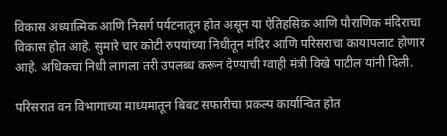विकास अध्यात्मिक आणि निसर्ग पर्यटनातून होत असून या ऐतिहसिक आणि पौराणिक मंदिराचा विकास होत आहे. सुमारे चार कोटी रुपयांच्या निधीतून मंदिर आणि परिसराचा कायापलाट होणार आहे. अधिकचा निधी लागला तरी उपलब्ध करून देण्याची ग्वाही मंत्री विखे पाटील यांनी दिली.

परिसरात वन विभागाच्या माध्यमातून बिबट सफारीचा प्रकल्प कार्यान्वित होत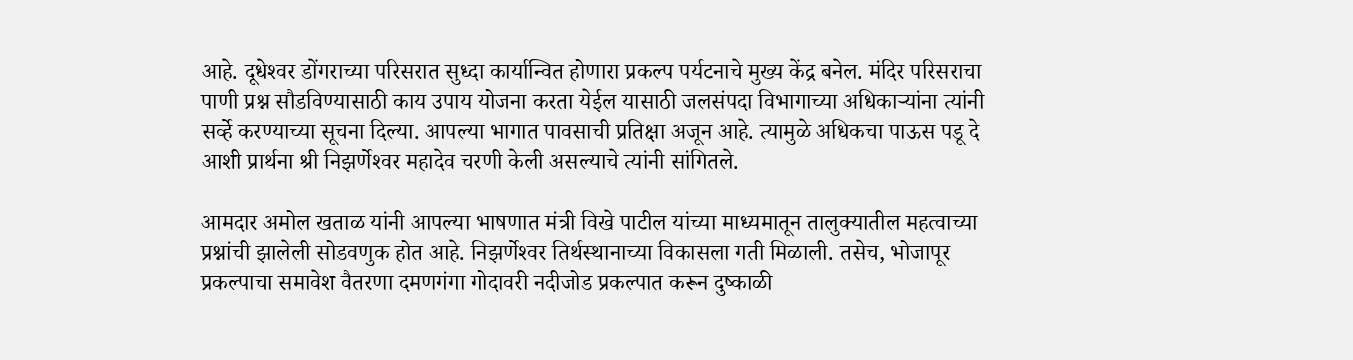आहे. दूधेश्‍वर डोंगराच्या परिसरात सुध्दा कार्यान्वित होणारा प्रकल्प पर्यटनाचे मुख्य केंद्र बनेल. मंदिर परिसराचा पाणी प्रश्न सौडविण्यासाठी काय उपाय योजना करता येईल यासाठी जलसंपदा विभागाच्या अधिकाऱ्यांना त्यांनी सर्व्हे करण्याच्या सूचना दिल्या. आपल्या भागात पावसाची प्रतिक्षा अजून आहे. त्यामुळे अधिकचा पाऊस पडू दे आशी प्रार्थना श्री निझर्णेश्‍वर महादेव चरणी केली असल्याचे त्यांनी सांगितले.

आमदार अमोल खताळ यांनी आपल्या भाषणात मंत्री विखे पाटील यांच्या माध्यमातून तालुक्यातील महत्वाच्या प्रश्नांची झालेली सोडवणुक होत आहे. निझर्णेश्‍वर तिर्थस्थानाच्या विकासला गती मिळाली. तसेच, भोजापूर प्रकल्पाचा समावेश वैतरणा दमणगंगा गोदावरी नदीजोड प्रकल्पात करून दुष्काळी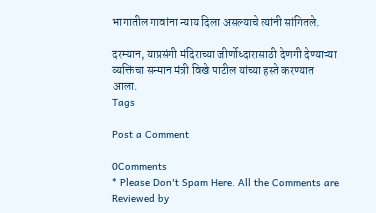भागातील गावांना न्याय दिला असल्याचे त्यांनी सांगितले.

दरम्यान, याप्रसंगी मंदिराच्या जीर्णोध्दारासाठी देणगी देण्याऱ्या व्यक्तिंचा सन्मान मंत्री विखे पाटील यांच्या हस्ते करण्यात आला.
Tags

Post a Comment

0Comments
* Please Don't Spam Here. All the Comments are Reviewed by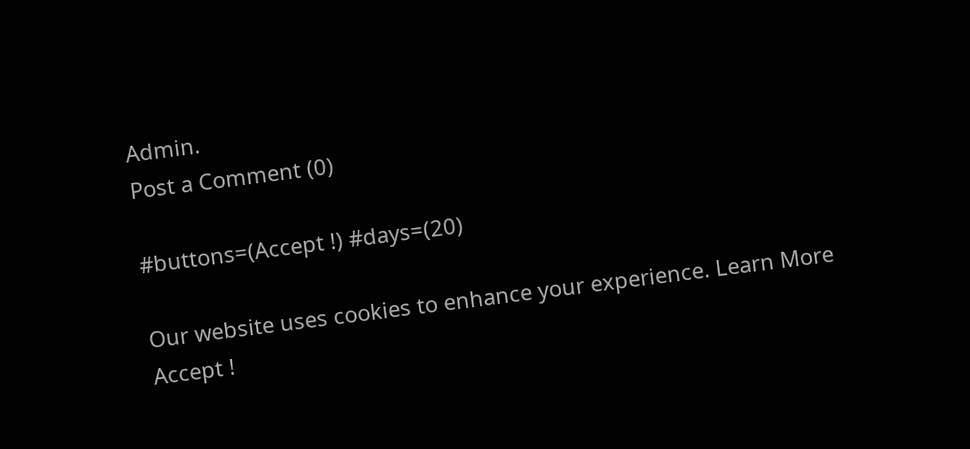Admin.
Post a Comment (0)

#buttons=(Accept !) #days=(20)

Our website uses cookies to enhance your experience. Learn More
Accept !